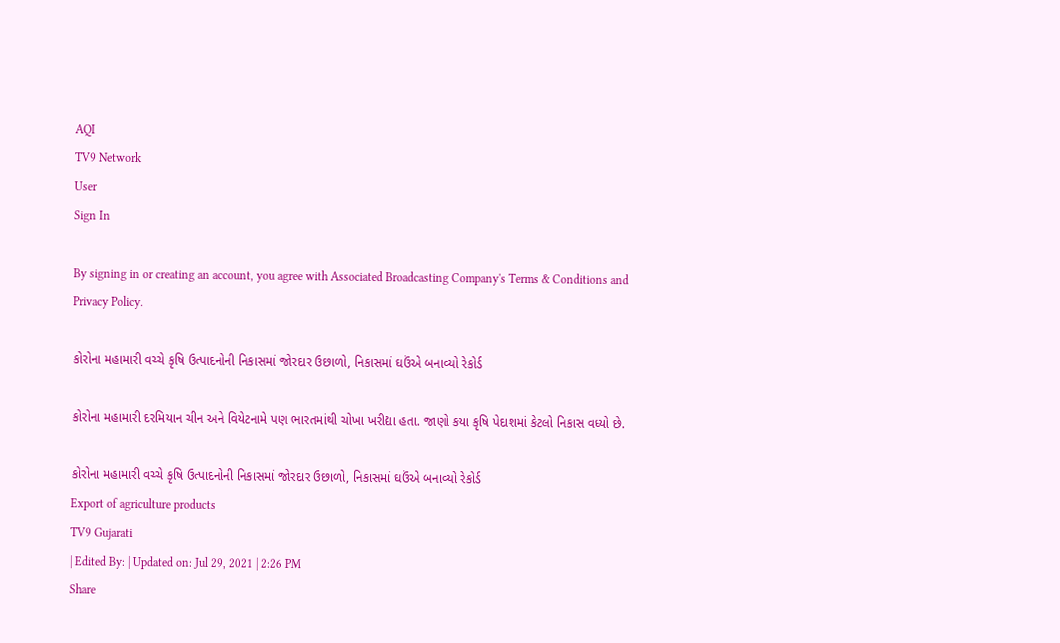AQI
TV9 Network
User
Sign In

By signing in or creating an account, you agree with Associated Broadcasting Company's Terms & Conditions and Privacy Policy.

કોરોના મહામારી વચ્ચે કૃષિ ઉત્પાદનોની નિકાસમાં જોરદાર ઉછાળો, નિકાસમાં ઘઉંએ બનાવ્યો રેકોર્ડ

કોરોના મહામારી દરમિયાન ચીન અને વિયેટનામે પણ ભારતમાંથી ચોખા ખરીદ્યા હતા. જાણો કયા કૃષિ પેદાશમાં કેટલો નિકાસ વધ્યો છે.

કોરોના મહામારી વચ્ચે કૃષિ ઉત્પાદનોની નિકાસમાં જોરદાર ઉછાળો, નિકાસમાં ઘઉંએ બનાવ્યો રેકોર્ડ
Export of agriculture products
TV9 Gujarati
| Edited By: | Updated on: Jul 29, 2021 | 2:26 PM
Share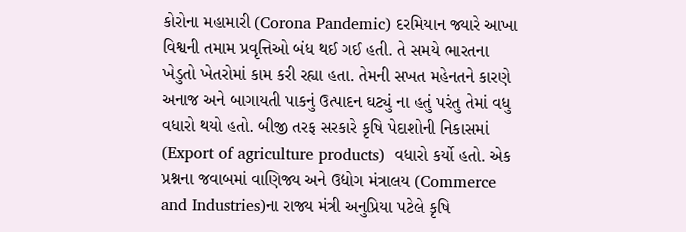કોરોના મહામારી (Corona Pandemic) દરમિયાન જ્યારે આખા વિશ્વની તમામ પ્રવૃત્તિઓ બંધ થઈ ગઈ હતી. તે સમયે ભારતના ખેડુતો ખેતરોમાં કામ કરી રહ્યા હતા. તેમની સખત મહેનતને કારણે અનાજ અને બાગાયતી પાકનું ઉત્પાદન ઘટ્યું ના હતું પરંતુ તેમાં વધુ વધારો થયો હતો. બીજી તરફ સરકારે કૃષિ પેદાશોની નિકાસમાં (Export of agriculture products)  વધારો કર્યો હતો. એક પ્રશ્નના જવાબમાં વાણિજ્ય અને ઉદ્યોગ મંત્રાલય (Commerce and Industries)ના રાજ્ય મંત્રી અનુપ્રિયા પટેલે કૃષિ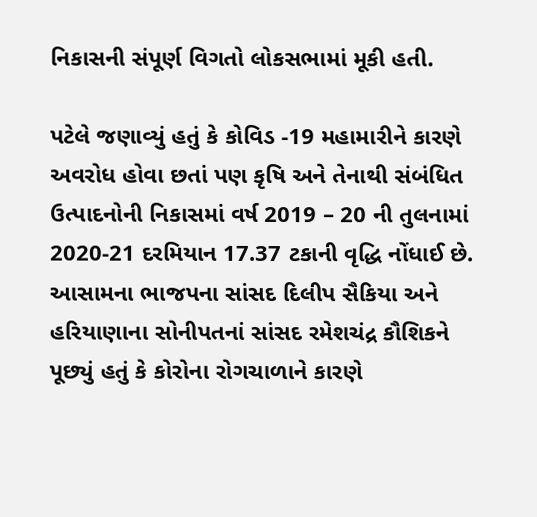નિકાસની સંપૂર્ણ વિગતો લોકસભામાં મૂકી હતી.

પટેલે જણાવ્યું હતું કે કોવિડ -19 મહામારીને કારણે અવરોધ હોવા છતાં પણ કૃષિ અને તેનાથી સંબંધિત ઉત્પાદનોની નિકાસમાં વર્ષ 2019 – 20 ની તુલનામાં 2020-21 દરમિયાન 17.37 ટકાની વૃદ્ધિ નોંધાઈ છે. આસામના ભાજપના સાંસદ દિલીપ સૈકિયા અને હરિયાણાના સોનીપતનાં સાંસદ રમેશચંદ્ર કૌશિકને પૂછ્યું હતું કે કોરોના રોગચાળાને કારણે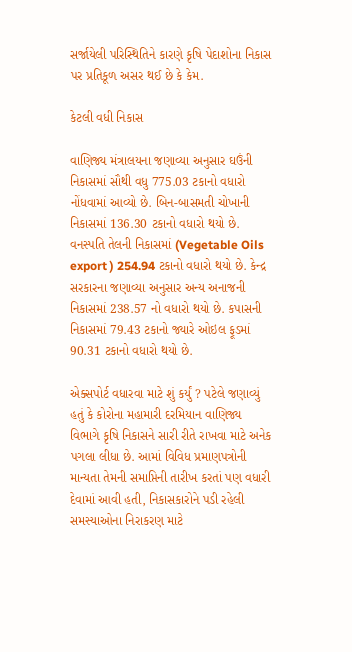સર્જાયેલી પરિસ્થિતિને કારણે કૃષિ પેદાશોના નિકાસ પર પ્રતિકૂળ અસર થઈ છે કે કેમ.

કેટલી વધી નિકાસ

વાણિજ્ય મંત્રાલયના જણાવ્યા અનુસાર ઘઉંની નિકાસમાં સૌથી વધુ 775.03 ટકાનો વધારો નોંધવામાં આવ્યો છે. બિન-બાસમતી ચોખાની નિકાસમાં 136.30 ટકાનો વધારો થયો છે. વનસ્પતિ તેલની નિકાસમાં (Vegetable Oils export ) 254.94 ટકાનો વધારો થયો છે. કેન્દ્ર સરકારના જણાવ્યા અનુસાર અન્ય અનાજની નિકાસમાં 238.57 નો વધારો થયો છે. કપાસની નિકાસમાં 79.43 ટકાનો જ્યારે ઓઇલ ફૂડમાં 90.31 ટકાનો વધારો થયો છે.

એક્સપોર્ટ વધારવા માટે શું કર્યું ? પટેલે જણાવ્યું હતું કે કોરોના મહામારી દરમિયાન વાણિજ્ય વિભાગે કૃષિ નિકાસને સારી રીતે રાખવા માટે અનેક પગલા લીધા છે. આમાં વિવિધ પ્રમાણપત્રોની માન્યતા તેમની સમાપ્તિની તારીખ કરતાં પણ વધારી દેવામાં આવી હતી, નિકાસકારોને પડી રહેલી સમસ્યાઓના નિરાકરણ માટે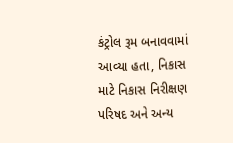કંટ્રોલ રૂમ બનાવવામાં આવ્યા હતા, નિકાસ માટે નિકાસ નિરીક્ષણ પરિષદ અને અન્ય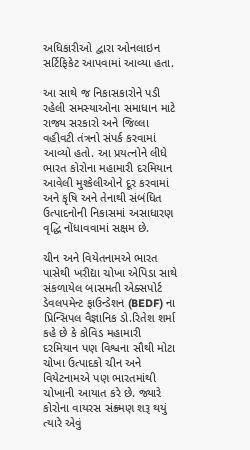અધિકારીઓ દ્વારા ઓનલાઇન સર્ટિફિકેટ આપવામાં આવ્યા હતા.

આ સાથે જ નિકાસકારોને પડી રહેલી સમસ્યાઓના સમાધાન માટે રાજ્ય સરકારો અને જિલ્લા વહીવટી તંત્રનો સંપર્ક કરવામાં આવ્યો હતો. આ પ્રયત્નોને લીધે ભારત કોરોના મહામારી દરમિયાન આવેલી મુશ્કેલીઓને દૂર કરવામાં અને કૃષિ અને તેનાથી સંબંધિત ઉત્પાદનોની નિકાસમાં અસાધારણ વૃદ્ધિ નોંધાવવામાં સક્ષમ છે.

ચીન અને વિયેતનામએ ભારત પાસેથી ખરીદ્યા ચોખા એપિડા સાથે સંકળાયેલ બાસમતી એક્સપોર્ટ ડેવલપમેન્ટ ફાઉન્ડેશન (BEDF) ના પ્રિન્સિપલ વૈજ્ઞાનિક ડો.રિતેશ શર્મા કહે છે કે કોવિડ મહામારી દરમિયાન પણ વિશ્વના સૌથી મોટા ચોખા ઉત્પાદકો ચીન અને વિયેટનામએ પણ ભારતમાંથી ચોખાની આયાત કરે છે. જ્યારે કોરોના વાયરસ સંક્ર્મણ શરૂ થયું ત્યારે એવું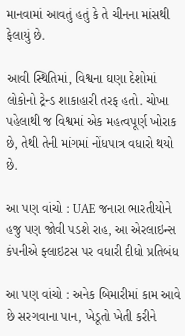માનવામાં આવતું હતું કે તે ચીનના માંસથી ફેલાયું છે.

આવી સ્થિતિમાં, વિશ્વના ઘણા દેશોમાં લોકોનો ટ્રેન્ડ શાકાહારી તરફ હતો. ચોખા પહેલાથી જ વિશ્વમાં એક મહત્વપૂર્ણ ખોરાક છે, તેથી તેની માંગમાં નોંધપાત્ર વધારો થયો છે.

આ પણ વાંચો : UAE જનારા ભારતીયોને હજુ પણ જોવી પડશે રાહ, આ એરલાઇન્સ કંપનીએ ફ્લાઇટસ પર વધારી દીધો પ્રતિબંધ

આ પણ વાંચો : અનેક બિમારીમાં કામ આવે છે સરગવાના પાન, ખેડૂતો ખેતી કરીને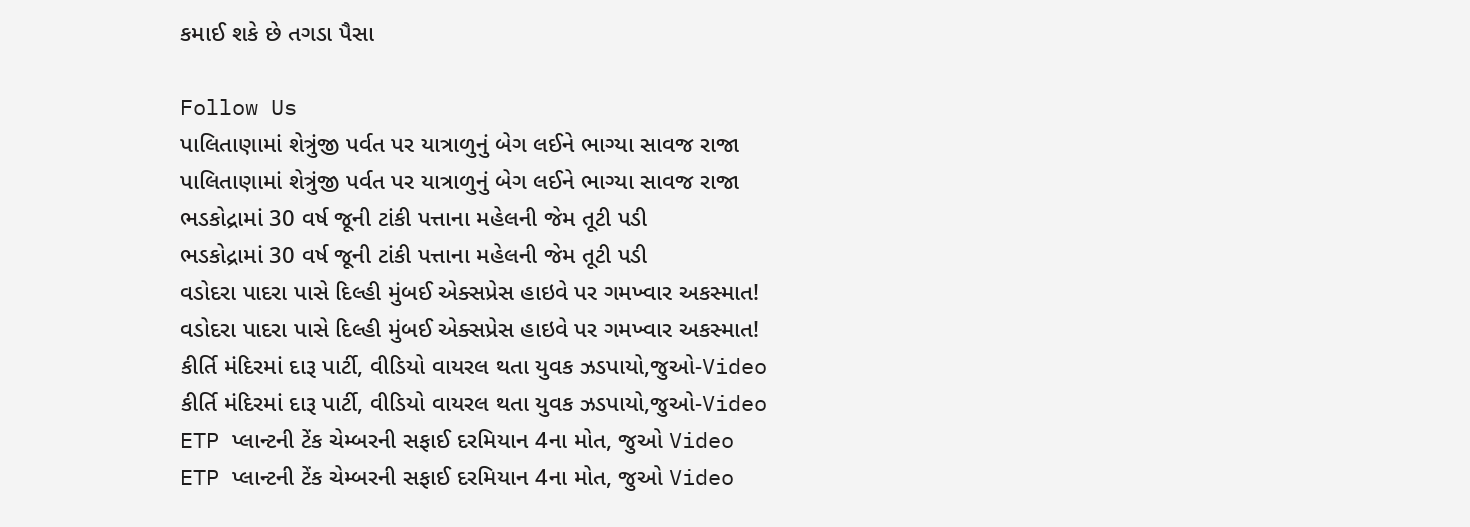કમાઈ શકે છે તગડા પૈસા

Follow Us
પાલિતાણામાં શેત્રુંજી પર્વત પર યાત્રાળુનું બેગ લઈને ભાગ્યા સાવજ રાજા
પાલિતાણામાં શેત્રુંજી પર્વત પર યાત્રાળુનું બેગ લઈને ભાગ્યા સાવજ રાજા
ભડકોદ્રામાં 30 વર્ષ જૂની ટાંકી પત્તાના મહેલની જેમ તૂટી પડી
ભડકોદ્રામાં 30 વર્ષ જૂની ટાંકી પત્તાના મહેલની જેમ તૂટી પડી
વડોદરા પાદરા પાસે દિલ્હી મુંબઈ એક્સપ્રેસ હાઇવે પર ગમખ્વાર અકસ્માત!
વડોદરા પાદરા પાસે દિલ્હી મુંબઈ એક્સપ્રેસ હાઇવે પર ગમખ્વાર અકસ્માત!
કીર્તિ મંદિરમાં દારૂ પાર્ટી, વીડિયો વાયરલ થતા યુવક ઝડપાયો,જુઓ-Video
કીર્તિ મંદિરમાં દારૂ પાર્ટી, વીડિયો વાયરલ થતા યુવક ઝડપાયો,જુઓ-Video
ETP પ્લાન્ટની ટેંક ચેમ્બરની સફાઈ દરમિયાન 4ના મોત, જુઓ Video
ETP પ્લાન્ટની ટેંક ચેમ્બરની સફાઈ દરમિયાન 4ના મોત, જુઓ Video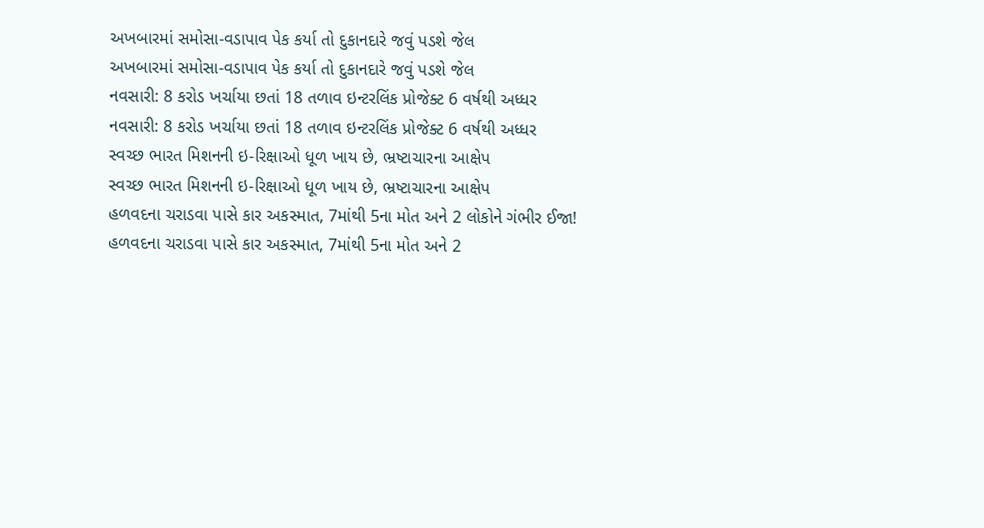અખબારમાં સમોસા-વડાપાવ પેક કર્યા તો દુકાનદારે જવું પડશે જેલ
અખબારમાં સમોસા-વડાપાવ પેક કર્યા તો દુકાનદારે જવું પડશે જેલ
નવસારી: 8 કરોડ ખર્ચાયા છતાં 18 તળાવ ઇન્ટરલિંક પ્રોજેક્ટ 6 વર્ષથી અધ્ધર
નવસારી: 8 કરોડ ખર્ચાયા છતાં 18 તળાવ ઇન્ટરલિંક પ્રોજેક્ટ 6 વર્ષથી અધ્ધર
સ્વચ્છ ભારત મિશનની ઇ-રિક્ષાઓ ધૂળ ખાય છે, ભ્રષ્ટાચારના આક્ષેપ
સ્વચ્છ ભારત મિશનની ઇ-રિક્ષાઓ ધૂળ ખાય છે, ભ્રષ્ટાચારના આક્ષેપ
હળવદના ચરાડવા પાસે કાર અકસ્માત, 7માંથી 5ના મોત અને 2 લોકોને ગંભીર ઈજા!
હળવદના ચરાડવા પાસે કાર અકસ્માત, 7માંથી 5ના મોત અને 2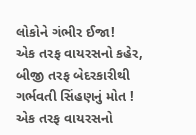લોકોને ગંભીર ઈજા!
એક તરફ વાયરસનો કહેર, બીજી તરફ બેદરકારીથી ગર્ભવતી સિંહણનું મોત !
એક તરફ વાયરસનો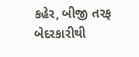કહેર, બીજી તરફ બેદરકારીથી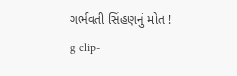ગર્ભવતી સિંહણનું મોત !
g clip-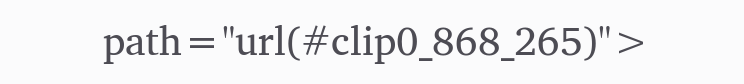path="url(#clip0_868_265)">